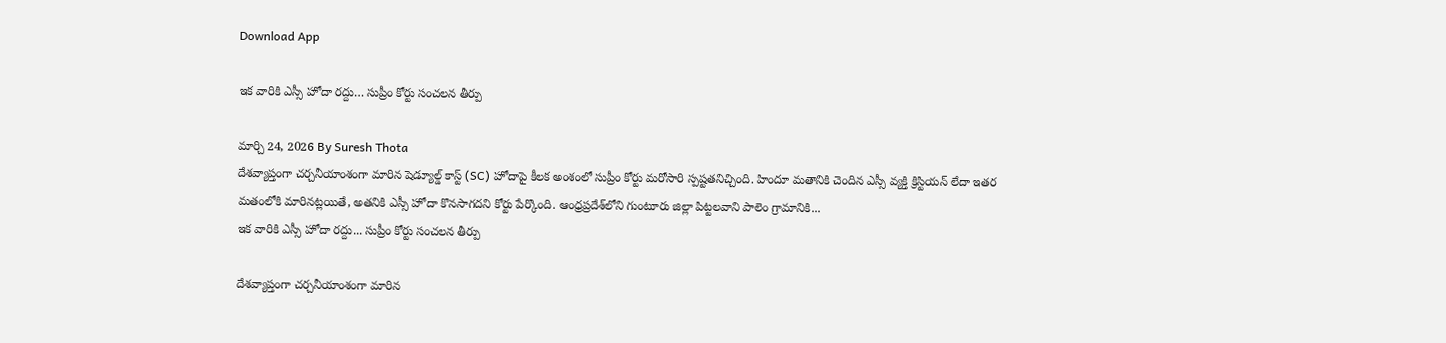Download App

ఇక వారికి ఎస్సీ హోదా రద్దు… సుప్రీం కోర్టు సంచలన తీర్పు

మార్చి 24, 2026 By Suresh Thota
దేశవ్యాప్తంగా చర్చనీయాంశంగా మారిన షెడ్యూల్డ్ కాస్ట్ (SC) హోదాపై కీలక అంశంలో సుప్రీం కోర్టు మరోసారి స్పష్టతనిచ్చింది. హిందూ మతానికి చెందిన ఎస్సీ వ్యక్తి క్రిస్టియన్ లేదా ఇతర మతంలోకి మారినట్లయితే, అతనికి ఎస్సీ హోదా కొనసాగదని కోర్టు పేర్కొంది. ఆంధ్రప్రదేశ్‌లోని గుంటూరు జిల్లా పిట్టలవాని పాలెం గ్రామానికి...
ఇక వారికి ఎస్సీ హోదా రద్దు... సుప్రీం కోర్టు సంచలన తీర్పు

దేశవ్యాప్తంగా చర్చనీయాంశంగా మారిన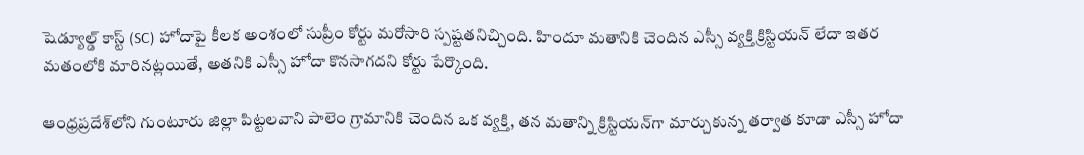షెడ్యూల్డ్ కాస్ట్ (SC) హోదాపై కీలక అంశంలో సుప్రీం కోర్టు మరోసారి స్పష్టతనిచ్చింది. హిందూ మతానికి చెందిన ఎస్సీ వ్యక్తి క్రిస్టియన్ లేదా ఇతర మతంలోకి మారినట్లయితే, అతనికి ఎస్సీ హోదా కొనసాగదని కోర్టు పేర్కొంది.

ఆంధ్రప్రదేశ్‌లోని గుంటూరు జిల్లా పిట్టలవాని పాలెం గ్రామానికి చెందిన ఒక వ్యక్తి, తన మతాన్ని క్రిస్టియన్‌గా మార్చుకున్న తర్వాత కూడా ఎస్సీ హోదా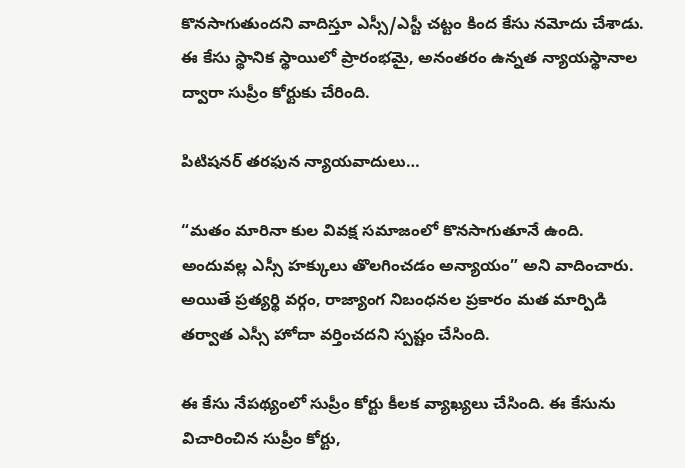కొనసాగుతుందని వాదిస్తూ ఎస్సీ/ఎస్టీ చట్టం కింద కేసు నమోదు చేశాడు. ఈ కేసు స్థానిక స్థాయిలో ప్రారంభమై, అనంతరం ఉన్నత న్యాయస్థానాల ద్వారా సుప్రీం కోర్టుకు చేరింది.

పిటిషనర్ తరఫున న్యాయవాదులు…

“మతం మారినా కుల వివక్ష సమాజంలో కొనసాగుతూనే ఉంది. అందువల్ల ఎస్సీ హక్కులు తొలగించడం అన్యాయం” అని వాదించారు. అయితే ప్రత్యర్థి వర్గం, రాజ్యాంగ నిబంధనల ప్రకారం మత మార్పిడి తర్వాత ఎస్సీ హోదా వర్తించదని స్పష్టం చేసింది.

ఈ కేసు నేపథ్యంలో సుప్రీం కోర్టు కీలక వ్యాఖ్యలు చేసింది. ఈ కేసును విచారించిన సుప్రీం కోర్టు,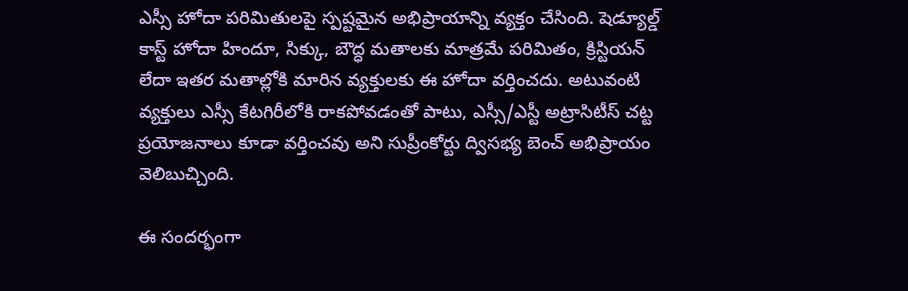ఎస్సీ హోదా పరిమితులపై స్పష్టమైన అభిప్రాయాన్ని వ్యక్తం చేసింది. షెడ్యూల్డ్ కాస్ట్ హోదా హిందూ, సిక్కు, బౌద్ధ మతాలకు మాత్రమే పరిమితం, క్రిస్టియన్ లేదా ఇతర మతాల్లోకి మారిన వ్యక్తులకు ఈ హోదా వర్తించదు. అటువంటి వ్యక్తులు ఎస్సీ కేటగిరీలోకి రాకపోవడంతో పాటు, ఎస్సీ/ఎస్టీ అట్రాసిటీస్ చట్ట ప్రయోజనాలు కూడా వర్తించవు అని సుప్రీంకోర్టు ద్విసభ్య బెంచ్ అభిప్రాయం వెలిబుచ్చింది.

ఈ సందర్భంగా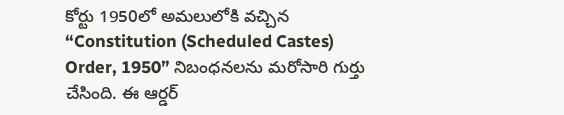కోర్టు 1950లో అమలులోకి వచ్చిన “Constitution (Scheduled Castes) Order, 1950” నిబంధనలను మరోసారి గుర్తు చేసింది. ఈ ఆర్డర్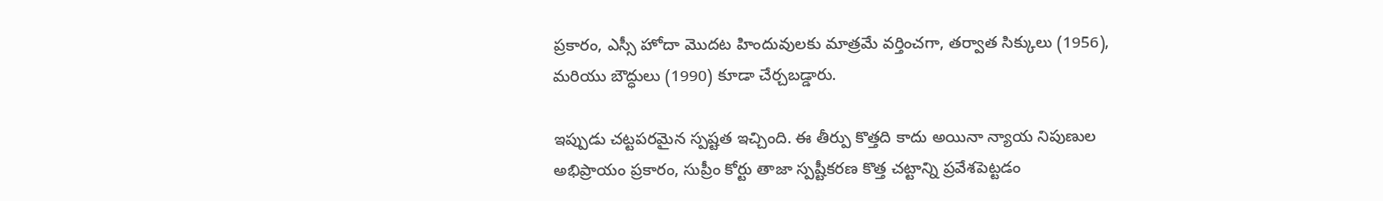ప్రకారం, ఎస్సీ హోదా మొదట హిందువులకు మాత్రమే వర్తించగా, తర్వాత సిక్కులు (1956), మరియు బౌద్ధులు (1990) కూడా చేర్చబడ్డారు.

ఇప్పుడు చట్టపరమైన స్పష్టత ఇచ్చింది. ఈ తీర్పు కొత్తది కాదు అయినా న్యాయ నిపుణుల అభిప్రాయం ప్రకారం, సుప్రీం కోర్టు తాజా స్పష్టీకరణ కొత్త చట్టాన్ని ప్రవేశపెట్టడం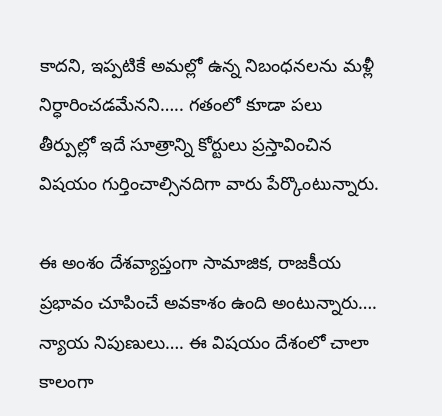కాదని, ఇప్పటికే అమల్లో ఉన్న నిబంధనలను మళ్లీ నిర్ధారించడమేనని….. గతంలో కూడా పలు తీర్పుల్లో ఇదే సూత్రాన్ని కోర్టులు ప్రస్తావించిన విషయం గుర్తించాల్సినదిగా వారు పేర్కొంటున్నారు.

ఈ అంశం దేశవ్యాప్తంగా సామాజిక, రాజకీయ ప్రభావం చూపించే అవకాశం ఉంది అంటున్నారు…. న్యాయ నిపుణులు…. ఈ విషయం దేశంలో చాలా కాలంగా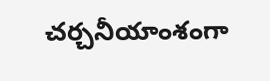చర్చనీయాంశంగా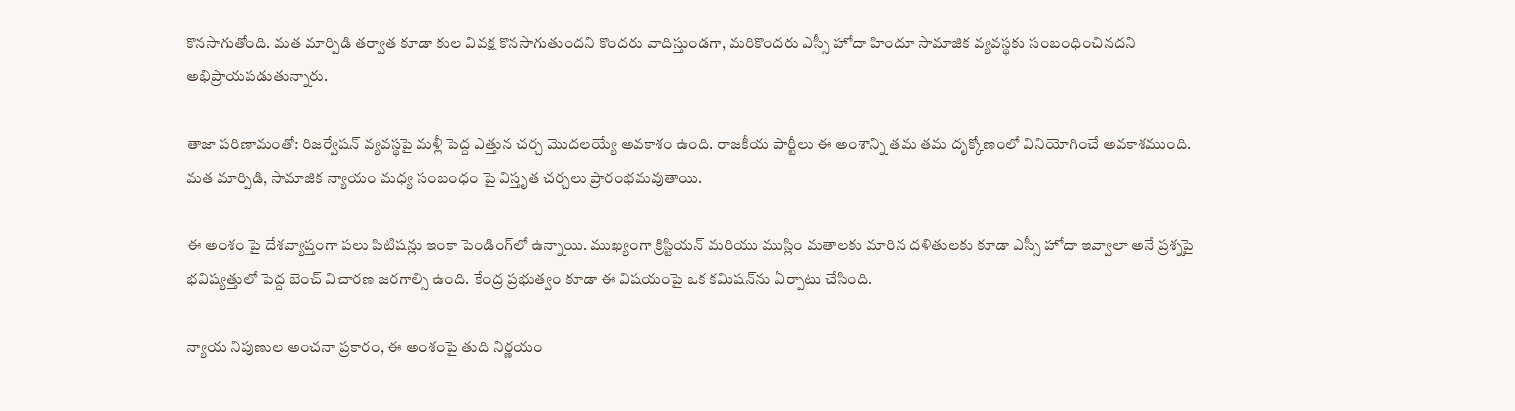కొనసాగుతోంది. మత మార్పిడి తర్వాత కూడా కుల వివక్ష కొనసాగుతుందని కొందరు వాదిస్తుండగా, మరికొందరు ఎస్సీ హోదా హిందూ సామాజిక వ్యవస్థకు సంబంధించినదని అభిప్రాయపడుతున్నారు.

తాజా పరిణామంతో: రిజర్వేషన్ వ్యవస్థపై మళ్లీ పెద్ద ఎత్తున చర్చ మొదలయ్యే అవకాశం ఉంది. రాజకీయ పార్టీలు ఈ అంశాన్ని తమ తమ దృక్కోణంలో వినియోగించే అవకాశముంది. మత మార్పిడి, సామాజిక న్యాయం మధ్య సంబంధం పై విస్తృత చర్చలు ప్రారంభమవుతాయి.

ఈ అంశం పై దేశవ్యాప్తంగా పలు పిటిషన్లు ఇంకా పెండింగ్‌లో ఉన్నాయి. ముఖ్యంగా క్రిస్టియన్ మరియు ముస్లిం మతాలకు మారిన దళితులకు కూడా ఎస్సీ హోదా ఇవ్వాలా అనే ప్రశ్నపై భవిష్యత్తులో పెద్ద బెంచ్ విచారణ జరగాల్సి ఉంది. కేంద్ర ప్రభుత్వం కూడా ఈ విషయంపై ఒక కమిషన్‌ను ఏర్పాటు చేసింది.

న్యాయ నిపుణుల అంచనా ప్రకారం, ఈ అంశంపై తుది నిర్ణయం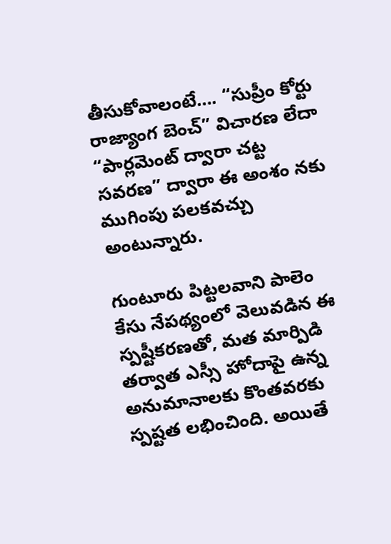తీసుకోవాలంటే…. “సుప్రీం కోర్టు రాజ్యాంగ బెంచ్” విచారణ లేదా “పార్లమెంట్ ద్వారా చట్ట సవరణ” ద్వారా ఈ అంశం నకు ముగింపు పలకవచ్చు అంటున్నారు.

గుంటూరు పిట్టలవాని పాలెం కేసు నేపథ్యంలో వెలువడిన ఈ స్పష్టీకరణతో, మత మార్పిడి తర్వాత ఎస్సీ హోదాపై ఉన్న అనుమానాలకు కొంతవరకు స్పష్టత లభించింది. అయితే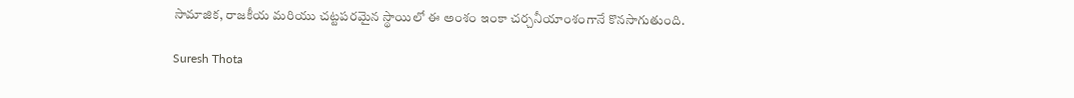సామాజిక, రాజకీయ మరియు చట్టపరమైన స్థాయిలో ఈ అంశం ఇంకా చర్చనీయాంశంగానే కొనసాగుతుంది.

Suresh Thota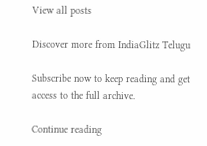View all posts

Discover more from IndiaGlitz Telugu

Subscribe now to keep reading and get access to the full archive.

Continue reading